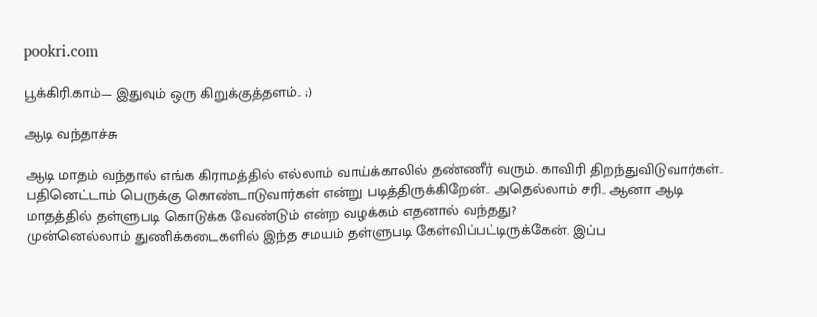pookri.com

பூக்கிரி.காம்— இதுவும் ஒரு கிறுக்குத்தளம்.. ;)

ஆடி வந்தாச்சு

ஆடி மாதம் வந்தால் எங்க கிராமத்தில் எல்லாம் வாய்க்காலில் தண்ணீர் வரும். காவிரி திறந்துவிடுவார்கள்.. பதினெட்டாம் பெருக்கு கொண்டாடுவார்கள் என்று படித்திருக்கிறேன்.. அதெல்லாம் சரி.. ஆனா ஆடி மாதத்தில் தள்ளுபடி கொடுக்க வேண்டும் என்ற வழக்கம் எதனால் வந்தது?
முன்னெல்லாம் துணிக்கடைகளில் இந்த சமயம் தள்ளுபடி கேள்விப்பட்டிருக்கேன். இப்ப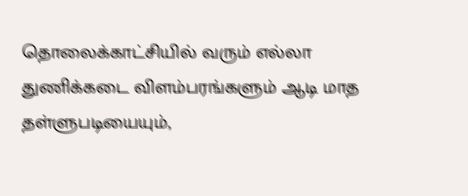தொலைக்காட்சியில் வரும் எல்லா துணிக்கடை விளம்பரங்களும் ஆடி மாத தள்ளுபடியையும்,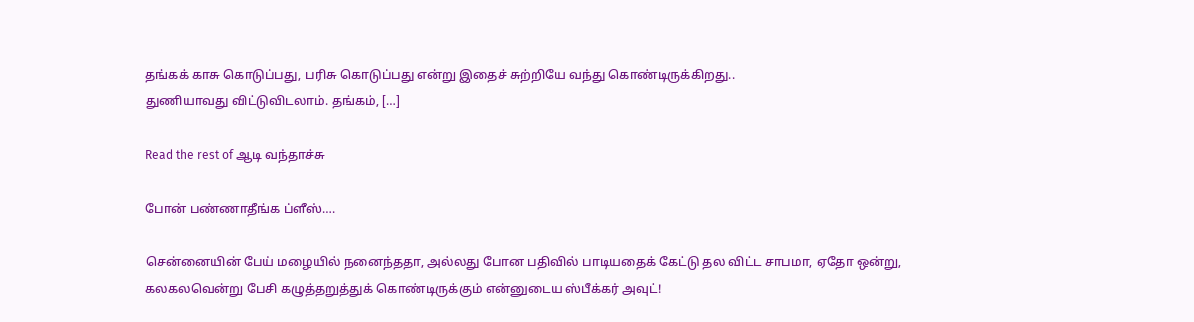தங்கக் காசு கொடுப்பது, பரிசு கொடுப்பது என்று இதைச் சுற்றியே வந்து கொண்டிருக்கிறது..
துணியாவது விட்டுவிடலாம். தங்கம், […]

Read the rest of ஆடி வந்தாச்சு

போன் பண்ணாதீங்க ப்ளீஸ்….

சென்னையின் பேய் மழையில் நனைந்ததா, அல்லது போன பதிவில் பாடியதைக் கேட்டு தல விட்ட சாபமா, ஏதோ ஒன்று,
கலகலவென்று பேசி கழுத்தறுத்துக் கொண்டிருக்கும் என்னுடைய ஸ்பீக்கர் அவுட்!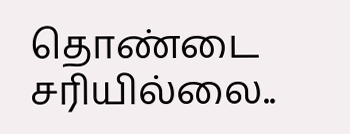தொண்டை சரியில்லை..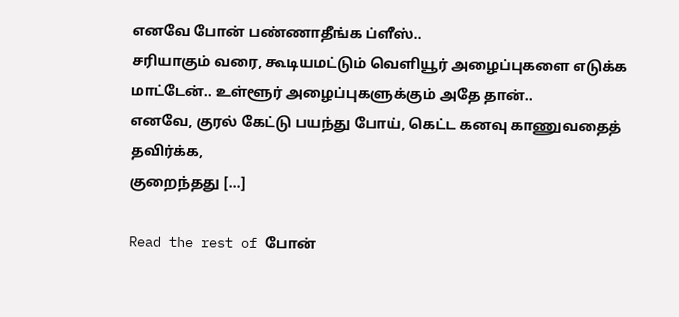எனவே போன் பண்ணாதீங்க ப்ளீஸ்..
சரியாகும் வரை, கூடியமட்டும் வெளியூர் அழைப்புகளை எடுக்க மாட்டேன்.. உள்ளூர் அழைப்புகளுக்கும் அதே தான்..
எனவே, குரல் கேட்டு பயந்து போய், கெட்ட கனவு காணுவதைத் தவிர்க்க,
குறைந்தது […]

Read the rest of போன்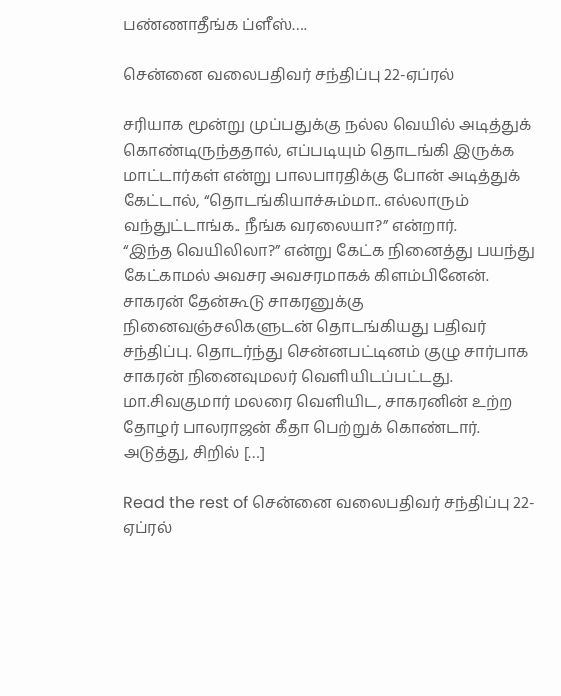பண்ணாதீங்க ப்ளீஸ்….

சென்னை வலைபதிவர் சந்திப்பு 22-ஏப்ரல்

சரியாக மூன்று முப்பதுக்கு நல்ல வெயில் அடித்துக் கொண்டிருந்ததால், எப்படியும் தொடங்கி இருக்க மாட்டார்கள் என்று பாலபாரதிக்கு போன் அடித்துக் கேட்டால், “தொடங்கியாச்சும்மா.. எல்லாரும் வந்துட்டாங்க.. நீங்க வரலையா?” என்றார்.
“இந்த வெயிலிலா?” என்று கேட்க நினைத்து பயந்து கேட்காமல் அவசர அவசரமாகக் கிளம்பினேன்.
சாகரன் தேன்கூடு சாகரனுக்கு நினைவஞ்சலிகளுடன் தொடங்கியது பதிவர் சந்திப்பு. தொடர்ந்து சென்னபட்டினம் குழு சார்பாக சாகரன் நினைவுமலர் வெளியிடப்பட்டது. மா.சிவகுமார் மலரை வெளியிட, சாகரனின் உற்ற தோழர் பாலராஜன் கீதா பெற்றுக் கொண்டார்.
அடுத்து, சிறில் […]

Read the rest of சென்னை வலைபதிவர் சந்திப்பு 22-ஏப்ரல்